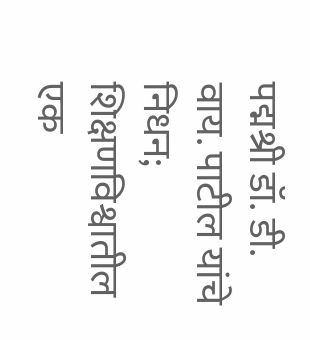पद्मश्री डॉ. डी. वाय. पाटील यांचे निधन; शिक्षणविश्वातील एक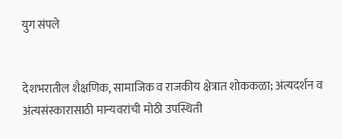युग संपले


देशभरातील शैक्षणिक, सामाजिक व राजकीय क्षेत्रात शोककळा; अंत्यदर्शन व अंत्यसंस्कारासाठी मान्यवरांची मोठी उपस्थिती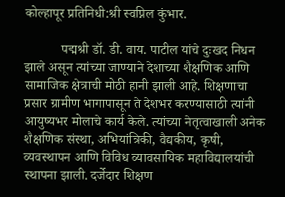कोल्हापूर प्रतिनिधी:श्री स्वप्निल कुंभार.

           पद्मश्री डॉ. डी. वाय. पाटील यांचे दुःखद निधन झाले असून त्यांच्या जाण्याने देशाच्या शैक्षणिक आणि सामाजिक क्षेत्राची मोठी हानी झाली आहे. शिक्षणाचा प्रसार ग्रामीण भागापासून ते देशभर करण्यासाठी त्यांनी आयुष्यभर मोलाचे कार्य केले. त्यांच्या नेतृत्वाखाली अनेक शैक्षणिक संस्था, अभियांत्रिकी, वैद्यकीय, कृषी, व्यवस्थापन आणि विविध व्यावसायिक महाविद्यालयांची स्थापना झाली. दर्जेदार शिक्षण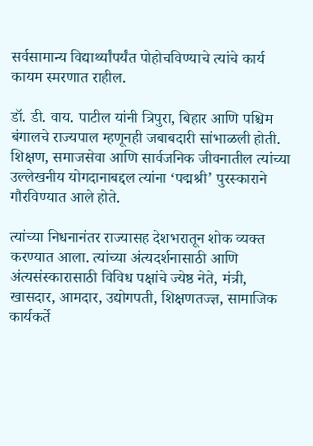सर्वसामान्य विद्यार्थ्यांपर्यंत पोहोचविण्याचे त्यांचे कार्य कायम स्मरणात राहील.

डॉ. डी. वाय. पाटील यांनी त्रिपुरा, बिहार आणि पश्चिम बंगालचे राज्यपाल म्हणूनही जबाबदारी सांभाळली होती. शिक्षण, समाजसेवा आणि सार्वजनिक जीवनातील त्यांच्या उल्लेखनीय योगदानाबद्दल त्यांना ‘पद्मश्री’ पुरस्काराने गौरविण्यात आले होते.

त्यांच्या निधनानंतर राज्यासह देशभरातून शोक व्यक्त करण्यात आला. त्यांच्या अंत्यदर्शनासाठी आणि अंत्यसंस्कारासाठी विविध पक्षांचे ज्येष्ठ नेते, मंत्री, खासदार, आमदार, उद्योगपती, शिक्षणतज्ज्ञ, सामाजिक कार्यकर्ते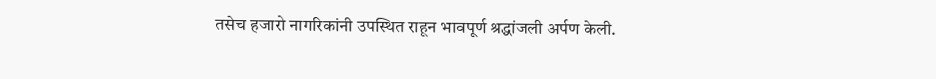तसेच हजारो नागरिकांनी उपस्थित राहून भावपूर्ण श्रद्धांजली अर्पण केली.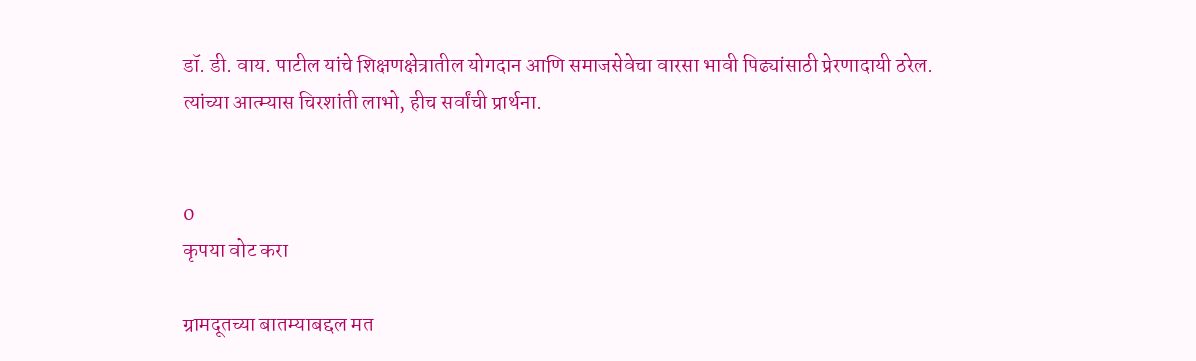डॉ. डी. वाय. पाटील यांचे शिक्षणक्षेत्रातील योगदान आणि समाजसेवेचा वारसा भावी पिढ्यांसाठी प्रेरणादायी ठरेल. त्यांच्या आत्म्यास चिरशांती लाभो, हीच सर्वांची प्रार्थना.


0
कृपया वोट करा

ग्रामदूतच्या बातम्याबद्दल मत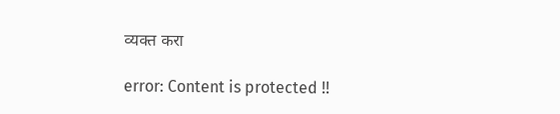व्यक्त करा

error: Content is protected !!